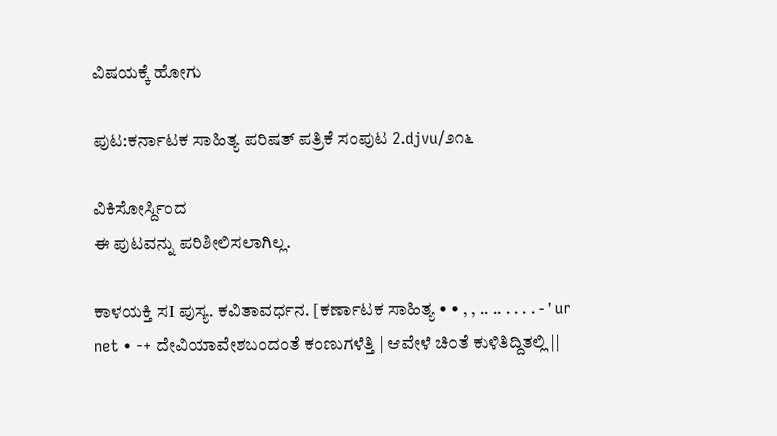ವಿಷಯಕ್ಕೆ ಹೋಗು

ಪುಟ:ಕರ್ನಾಟಕ ಸಾಹಿತ್ಯ ಪರಿಷತ್ ಪತ್ರಿಕೆ ಸಂಪುಟ 2.djvu/೨೧೬

ವಿಕಿಸೋರ್ಸ್ದಿಂದ
ಈ ಪುಟವನ್ನು ಪರಿಶೀಲಿಸಲಾಗಿಲ್ಲ.

ಕಾಳಯಕ್ತಿ ಸI ಪುಸ್ಯ. ಕವಿತಾವರ್ಧನ. [ಕರ್ಣಾಟಕ ಸಾಹಿತ್ಯ • • , , .. .. . . . . - ' ur net • -+ ದೇವಿಯಾವೇಶಬಂದಂತೆ ಕಂಣುಗಳೆತ್ತಿ | ಆವೇಳೆ ಚಿ೦ತೆ ಕುಳಿತಿದ್ದಿತಲ್ಲಿ ||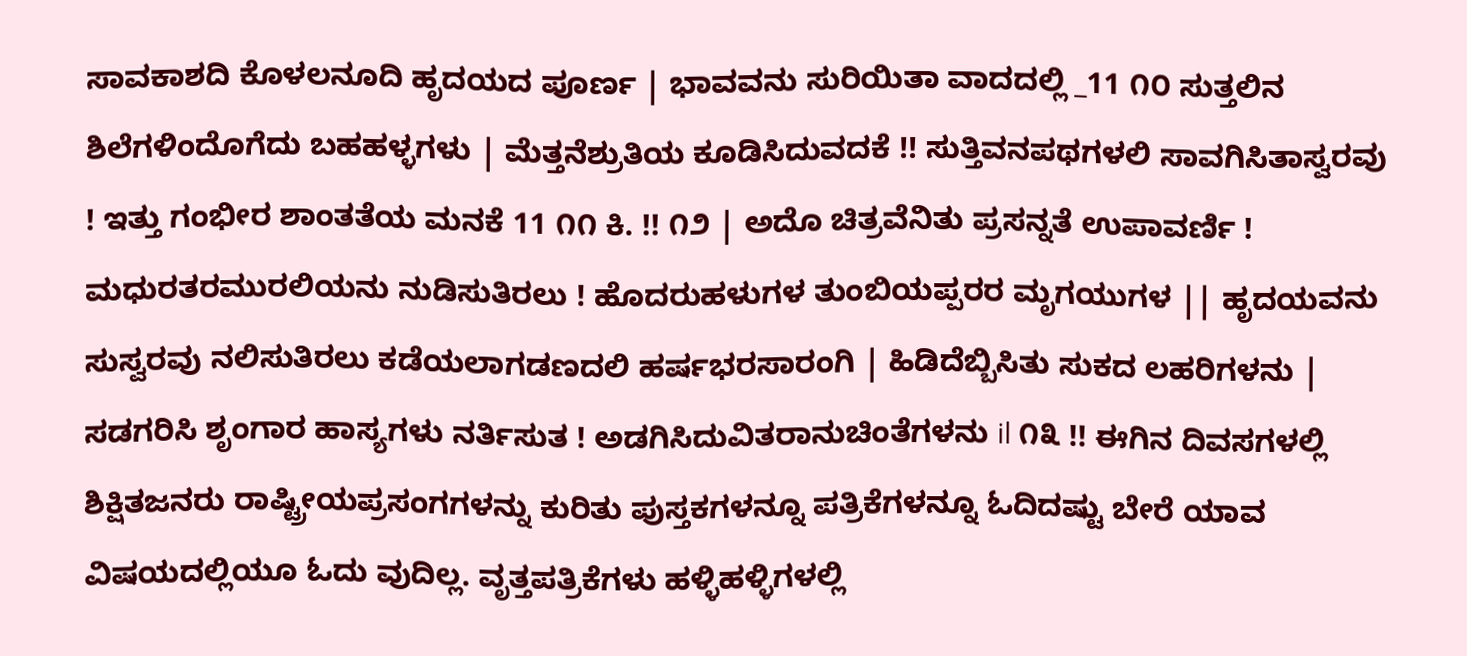ಸಾವಕಾಶದಿ ಕೊಳಲನೂದಿ ಹೃದಯದ ಪೂರ್ಣ | ಭಾವವನು ಸುರಿಯಿತಾ ವಾದದಲ್ಲಿ _11 ೧೦ ಸುತ್ತಲಿನ ಶಿಲೆಗಳಿಂದೊಗೆದು ಬಹಹಳ್ಳಗಳು | ಮೆತ್ತನೆಶ್ರುತಿಯ ಕೂಡಿಸಿದುವದಕೆ !! ಸುತ್ತಿವನಪಥಗಳಲಿ ಸಾವಗಿಸಿತಾಸ್ವರವು ! ಇತ್ತು ಗಂಭೀರ ಶಾಂತತೆಯ ಮನಕೆ 11 ೧೧ ಕಿ. !! ೧೨ | ಅದೊ ಚಿತ್ರವೆನಿತು ಪ್ರಸನ್ನತೆ ಉಪಾವರ್ಣಿ ! ಮಧುರತರಮುರಲಿಯನು ನುಡಿಸುತಿರಲು ! ಹೊದರುಹಳುಗಳ ತುಂಬಿಯಪ್ಪರರ ಮೃಗಯುಗಳ || ಹೃದಯವನು ಸುಸ್ವರವು ನಲಿಸುತಿರಲು ಕಡೆಯಲಾಗಡಣದಲಿ ಹರ್ಷಭರಸಾರಂಗಿ | ಹಿಡಿದೆಬ್ಬಿಸಿತು ಸುಕದ ಲಹರಿಗಳನು | ಸಡಗರಿಸಿ ಶೃಂಗಾರ ಹಾಸ್ಯಗಳು ನರ್ತಿಸುತ ! ಅಡಗಿಸಿದುವಿತರಾನುಚಿಂತೆಗಳನು il ೧೩ !! ಈಗಿನ ದಿವಸಗಳಲ್ಲಿ ಶಿಕ್ಷಿತಜನರು ರಾಷ್ಟ್ರೀಯಪ್ರಸಂಗಗಳನ್ನು ಕುರಿತು ಪುಸ್ತಕಗಳನ್ನೂ ಪತ್ರಿಕೆಗಳನ್ನೂ ಓದಿದಷ್ಟು ಬೇರೆ ಯಾವ ವಿಷಯದಲ್ಲಿಯೂ ಓದು ವುದಿಲ್ಲ. ವೃತ್ತಪತ್ರಿಕೆಗಳು ಹಳ್ಳಿಹಳ್ಳಿಗಳಲ್ಲಿ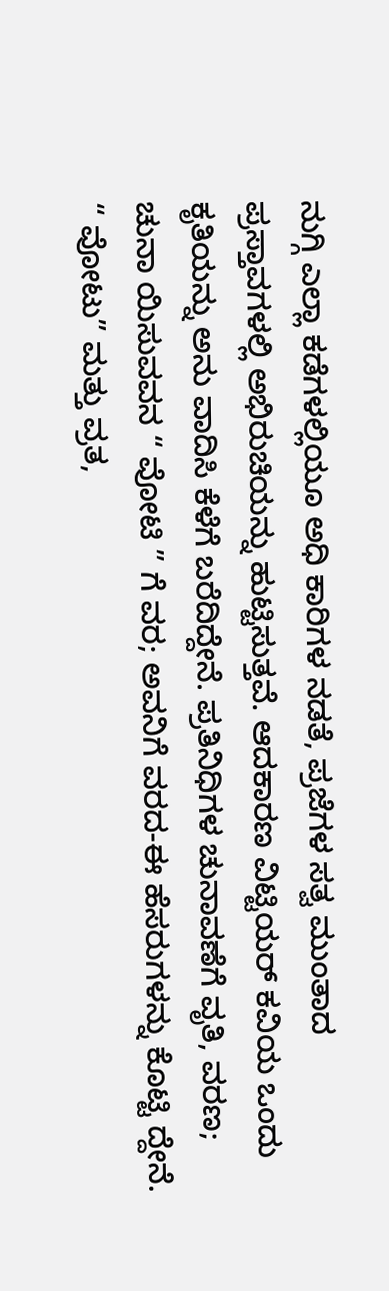ನುಗ್ಗಿ ಎಲ್ಲಾ ಕಡೆಗಳಲ್ಲಿಯೂ ಅಧಿ ಕಾರಿಗಳ ನಡತೆ, ಪ್ರಜೆಗಳ ಸತ್ವ ಮುಂತಾದ ಪ್ರಸ್ತಾವಗಳಲ್ಲಿ ಅಭಿರುಚಿಯನ್ನು ಹುಟ್ಟಿಸುತ್ತವೆ. ಆದಕಾರಣ ವಿಟ್ಟಿಯರ್‌ ಕವಿಯ ಒಂದು ಕೃತಿಯನ್ನು ಅನು ವಾದಿಸಿ ಕೆಳೆಗೆ ಬರೆದಿದ್ದೇನೆ. ಪ್ರತಿನಿಧಿಗಳ ಚುನಾವಣೆಗೆ ವೃತಿ, ವರಣ; ಚುನಾ ಯಿಸುವವನ “ ವೋಟಿ ” ಗೆ ವರ; ಅವನಿಗೆ ವರದ-ಈ ಹೆಸರುಗಳನ್ನು ಕೊಟ್ಟಿ ದ್ದೇನೆ. “ ವೋಟು” ಮತ್ತು ವ್ರತ,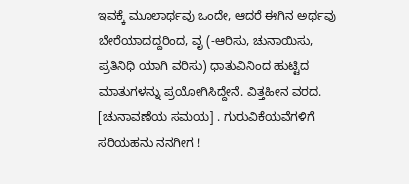ಇವಕ್ಕೆ ಮೂಲಾರ್ಥವು ಒಂದೇ, ಆದರೆ ಈಗಿನ ಅರ್ಥವು ಬೇರೆಯಾದದ್ದರಿಂದ, ವೃ (-ಆರಿಸು, ಚುನಾಯಿಸು, ಪ್ರತಿನಿಧಿ ಯಾಗಿ ವರಿಸು) ಧಾತುವಿನಿಂದ ಹುಟ್ಟಿದ ಮಾತುಗಳನ್ನು ಪ್ರಯೋಗಿಸಿದ್ದೇನೆ. ವಿತ್ತಹೀನ ವರದ. [ಚುನಾವಣೆಯ ಸಮಯ] . ಗುರುವಿಕೆಯವೆಗಳಿಗೆ ಸರಿಯಹನು ನನಗೀಗ !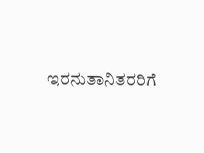ಇರನುತಾನಿತರರಿಗೆ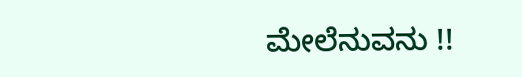ಮೇಲೆನುವನು !!